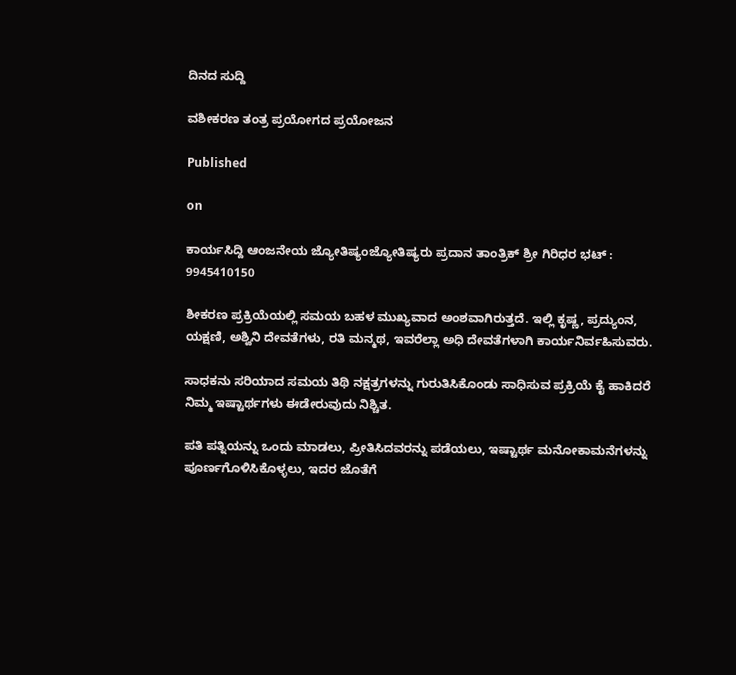ದಿನದ ಸುದ್ದಿ

ವಶೀಕರಣ ತಂತ್ರ ಪ್ರಯೋಗದ ಪ್ರಯೋಜನ

Published

on

ಕಾರ್ಯಸಿದ್ದಿ ಆಂಜನೇಯ ಜ್ಯೋತಿಷ್ಯಂಜ್ಯೋತಿಷ್ಯರು ಪ್ರದಾನ ತಾಂತ್ರಿಕ್ ಶ್ರೀ ಗಿರಿಧರ ಭಟ್ : 9945410150

ಶೀಕರಣ ಪ್ರಕ್ರಿಯೆಯಲ್ಲಿ ಸಮಯ ಬಹಳ ಮುಖ್ಯವಾದ ಅಂಶವಾಗಿರುತ್ತದೆ. ಇಲ್ಲಿ ಕೃಷ್ಣ, ಪ್ರದ್ಯುಂನ, ಯಕ್ಷಣಿ, ಅಶ್ವಿನಿ ದೇವತೆಗಳು, ರತಿ ಮನ್ಮಥ, ಇವರೆಲ್ಲಾ ಅಧಿ ದೇವತೆಗಳಾಗಿ ಕಾರ್ಯನಿರ್ವಹಿಸುವರು.

ಸಾಧಕನು ಸರಿಯಾದ ಸಮಯ ತಿಥಿ ನಕ್ಷತ್ರಗಳನ್ನು ಗುರುತಿಸಿಕೊಂಡು ಸಾಧಿಸುವ ಪ್ರಕ್ರಿಯೆ ಕೈ ಹಾಕಿದರೆ ನಿಮ್ಮ ಇಷ್ಟಾರ್ಥಗಳು ಈಡೇರುವುದು ನಿಶ್ಚಿತ.

ಪತಿ ಪತ್ನಿಯನ್ನು ಒಂದು ಮಾಡಲು, ಪ್ರೀತಿಸಿದವರನ್ನು ಪಡೆಯಲು, ಇಷ್ಟಾರ್ಥ ಮನೋಕಾಮನೆಗಳನ್ನು ಪೂರ್ಣಗೊಳಿಸಿಕೊಳ್ಳಲು, ಇದರ ಜೊತೆಗೆ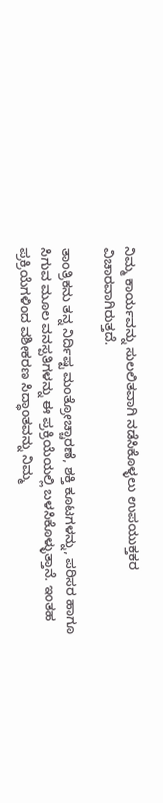ನಿಮ್ಮ ಕಾರ್ಯವನ್ನು ಸುಲಲಿತವಾಗಿ ನಡೆಸಿಕೊಳ್ಳಲು ಉಪಯುಕ್ತಕರ ವಿಚಾರವಾಗಿರುತ್ತದೆ.

ತಾಂತ್ರಿಕನು ತನ್ನ ನಿರ್ದಿಷ್ಟ ಮಂತ್ರೋಚ್ಚಾರಣೆ, ಶಕ್ತಿ ಕೂಟಗಳನ್ನು, ಪರಿಸರ ಹಾಗೂ ಸಿಗುವ ಮೂಲ ವನಸ್ಪತಿಗಳನ್ನು ಈ ಪ್ರಕ್ರಿಯೆಯಲ್ಲಿ ಬಳಸಿಕೊಳ್ಳುತ್ತಾನೆ. ಇಂತಹ ಪ್ರಕ್ರಿಯೆಗಳಿಂದ ವಶೀಕರಣ ಸಿದ್ಧಾಂತವನ್ನು ನಿಮ್ಮ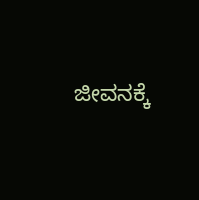ಜೀವನಕ್ಕೆ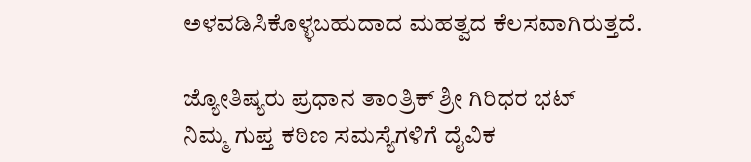ಅಳವಡಿಸಿಕೊಳ್ಳಬಹುದಾದ ಮಹತ್ವದ ಕೆಲಸವಾಗಿರುತ್ತದೆ.

ಜ್ಯೋತಿಷ್ಯರು ಪ್ರಧಾನ ತಾಂತ್ರಿಕ್ ಶ್ರೀ ಗಿರಿಧರ ಭಟ್
ನಿಮ್ಮ ಗುಪ್ತ ಕಠಿಣ ಸಮಸ್ಯೆಗಳಿಗೆ ದೈವಿಕ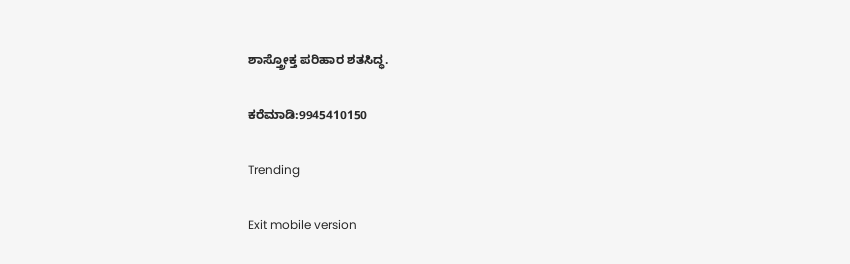ಶಾಸ್ತ್ರೋಕ್ತ ಪರಿಹಾರ ಶತಸಿದ್ಧ.

ಕರೆಮಾಡಿ:9945410150

Trending

Exit mobile version